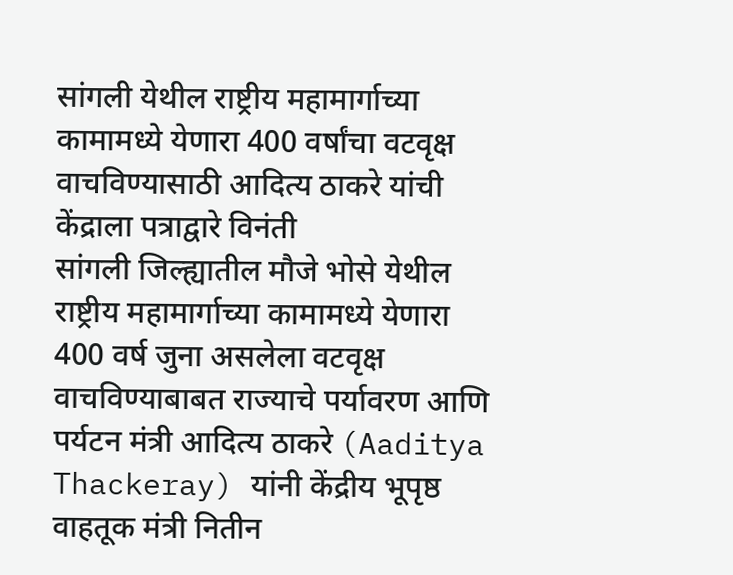सांगली येथील राष्ट्रीय महामार्गाच्या कामामध्ये येणारा 400 वर्षांचा वटवृक्ष वाचविण्यासाठी आदित्य ठाकरे यांची केंद्राला पत्राद्वारे विनंती
सांगली जिल्ह्यातील मौजे भोसे येथील राष्ट्रीय महामार्गाच्या कामामध्ये येणारा 400 वर्ष जुना असलेला वटवृक्ष वाचविण्याबाबत राज्याचे पर्यावरण आणि पर्यटन मंत्री आदित्य ठाकरे (Aaditya Thackeray) यांनी केंद्रीय भूपृष्ठ वाहतूक मंत्री नितीन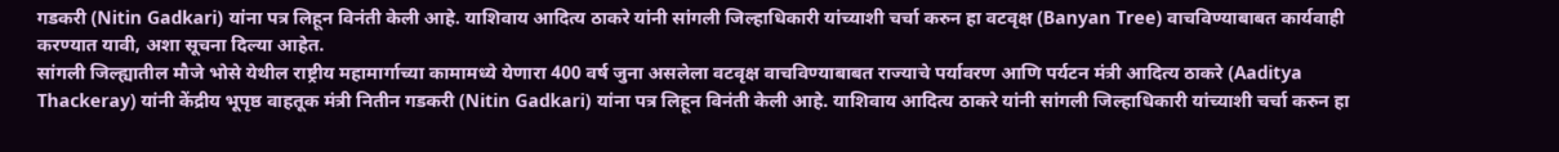गडकरी (Nitin Gadkari) यांना पत्र लिहून विनंती केली आहे. याशिवाय आदित्य ठाकरे यांनी सांगली जिल्हाधिकारी यांच्याशी चर्चा करुन हा वटवृक्ष (Banyan Tree) वाचविण्याबाबत कार्यवाही करण्यात यावी, अशा सूचना दिल्या आहेत.
सांगली जिल्ह्यातील मौजे भोसे येथील राष्ट्रीय महामार्गाच्या कामामध्ये येणारा 400 वर्ष जुना असलेला वटवृक्ष वाचविण्याबाबत राज्याचे पर्यावरण आणि पर्यटन मंत्री आदित्य ठाकरे (Aaditya Thackeray) यांनी केंद्रीय भूपृष्ठ वाहतूक मंत्री नितीन गडकरी (Nitin Gadkari) यांना पत्र लिहून विनंती केली आहे. याशिवाय आदित्य ठाकरे यांनी सांगली जिल्हाधिकारी यांच्याशी चर्चा करुन हा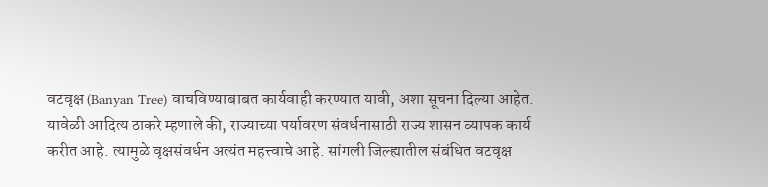वटवृक्ष (Banyan Tree) वाचविण्याबाबत कार्यवाही करण्यात यावी, अशा सूचना दिल्या आहेत.
यावेळी आदित्य ठाकरे म्हणाले की, राज्याच्या पर्यावरण संवर्धनासाठी राज्य शासन व्यापक कार्य करीत आहे. त्यामुळे वृक्षसंवर्धन अत्यंत महत्त्वाचे आहे. सांगली जिल्ह्यातील संबंधित वटवृक्ष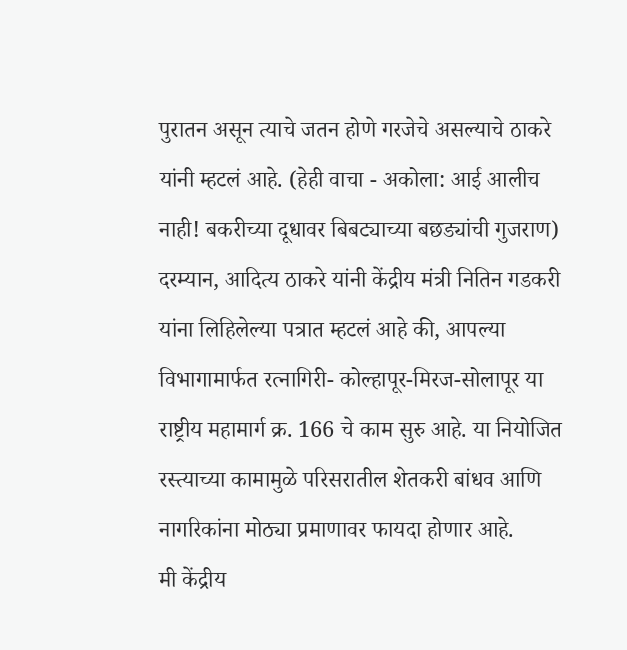पुरातन असून त्याचे जतन होणे गरजेचे असल्याचे ठाकरे यांनी म्हटलं आहे. (हेही वाचा - अकोला: आई आलीच नाही! बकरीच्या दूधावर बिबट्याच्या बछड्यांची गुजराण)
दरम्यान, आदित्य ठाकरे यांनी केंद्रीय मंत्री नितिन गडकरी यांना लिहिलेल्या पत्रात म्हटलं आहे की, आपल्या विभागामार्फत रत्नागिरी- कोल्हापूर-मिरज-सोलापूर या राष्ट्रीय महामार्ग क्र. 166 चे काम सुरु आहे. या नियोजित रस्त्याच्या कामामुळे परिसरातील शेतकरी बांधव आणि नागरिकांना मोठ्या प्रमाणावर फायदा होणार आहे.
मी केंद्रीय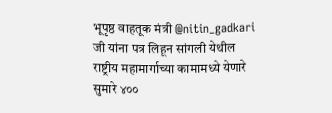भूपृष्ठ वाहतूक मंत्री @nitin_gadkari जी यांना पत्र लिहून सांगली येथील राष्ट्रीय महामार्गाच्या कामामध्ये येणारे सुमारे ४००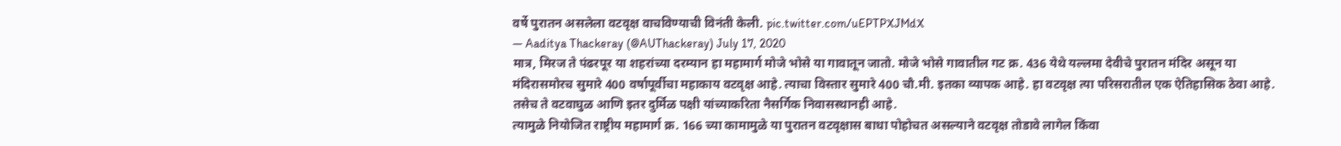वर्षे पुरातन असलेला वटवृक्ष वाचविण्याची विनंती केली. pic.twitter.com/uEPTPXJMdX
— Aaditya Thackeray (@AUThackeray) July 17, 2020
मात्र, मिरज ते पंढरपूर या शहरांच्या दरम्यान हा महामार्ग मोजे भोसे या गावातून जातो. मोजे भोसे गावातील गट क्र. 436 येथे यल्लमा देवीचे पुरातन मंदिर असून या मंदिरासमोरच सुमारे 400 वर्षापूर्वीचा महाकाय वटवृक्ष आहे. त्याचा विस्तार सुमारे 400 चौ.मी. इतका व्यापक आहे. हा वटवृक्ष त्या परिसरातील एक ऐतिहासिक ठेवा आहे. तसेच ते वटवाघुळ आणि इतर दुर्मिळ पक्षी यांच्याकरिता नैसर्गिक निवासस्थानही आहे.
त्यामुळे नियोजित राष्ट्रीय महामार्ग क्र. 166 च्या कामामुळे या पुरातन वटवृक्षास बाधा पोहोचत असल्याने वटवृक्ष तोडावे लागेल किंवा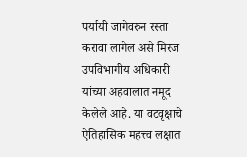पर्यायी जागेवरुन रस्ता करावा लागेल असे मिरज उपविभागीय अधिकारी यांच्या अहवालात नमूद केलेले आहे. या वटवृक्षाचे ऐतिहासिक महत्त्व लक्षात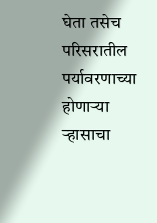घेता तसेच परिसरातील पर्यावरणाच्या होणाऱ्या ऱ्हासाचा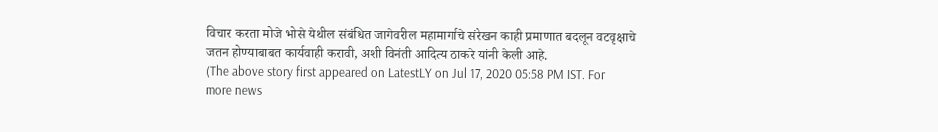विचार करता मोजे भोसे येथील संबंधित जागेवरील महामार्गाचे संरेखन काही प्रमाणात बदलून वटवृक्षाचे जतन होण्याबाबत कार्यवाही करावी, अशी विनंती आदित्य ठाकरे यांनी केली आहे.
(The above story first appeared on LatestLY on Jul 17, 2020 05:58 PM IST. For more news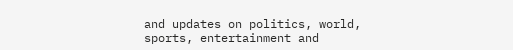and updates on politics, world, sports, entertainment and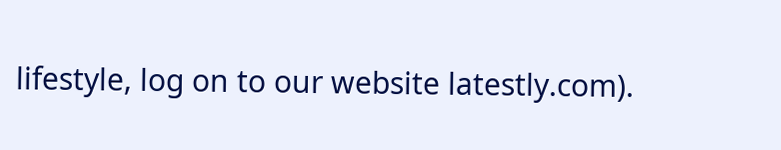lifestyle, log on to our website latestly.com).